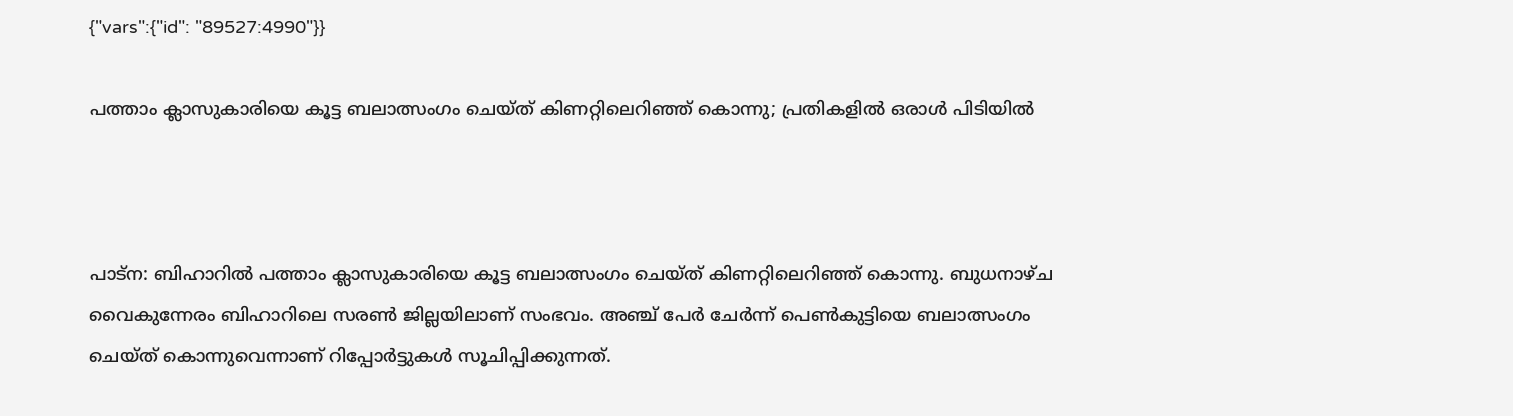{"vars":{"id": "89527:4990"}}

പത്താം ക്ലാസുകാരിയെ കൂട്ട ബലാത്സംഗം ചെയ്ത് കിണറ്റിലെറിഞ്ഞ് കൊന്നു; പ്രതികളില്‍ ഒരാള്‍ പിടിയില്‍



പാട്‌ന: ബിഹാറില്‍ പത്താം ക്ലാസുകാരിയെ കൂട്ട ബലാത്സംഗം ചെയ്ത് കിണറ്റിലെറിഞ്ഞ് കൊന്നു. ബുധനാഴ്ച വൈകുന്നേരം ബിഹാറിലെ സരണ്‍ ജില്ലയിലാണ് സംഭവം. അഞ്ച് പേര്‍ ചേര്‍ന്ന് പെണ്‍കുട്ടിയെ ബലാത്സംഗം ചെയ്ത് കൊന്നുവെന്നാണ് റിപ്പോര്‍ട്ടുകള്‍ സൂചിപ്പിക്കുന്നത്.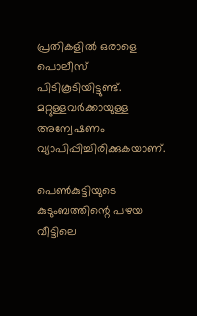പ്രതികളില്‍ ഒരാളെ പൊലീസ് പിടികൂടിയിട്ടുണ്ട്. മറ്റുള്ളവര്‍ക്കായുള്ള അന്വേഷണം വ്യാപിപ്പിച്ചിരിക്കുകയാണ്.

പെണ്‍കുട്ടിയുടെ കുടുംബത്തിന്റെ പഴയ വീട്ടിലെ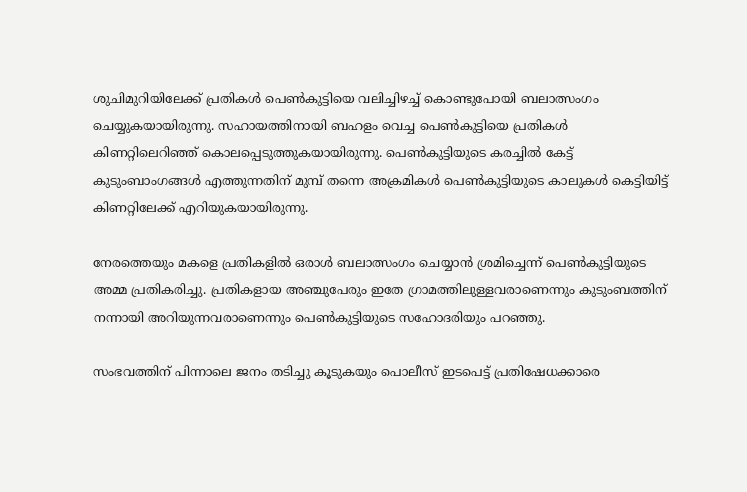ശുചിമുറിയിലേക്ക് പ്രതികള്‍ പെണ്‍കുട്ടിയെ വലിച്ചിഴച്ച് കൊണ്ടുപോയി ബലാത്സംഗം ചെയ്യുകയായിരുന്നു. സഹായത്തിനായി ബഹളം വെച്ച പെണ്‍കുട്ടിയെ പ്രതികള്‍ കിണറ്റിലെറിഞ്ഞ് കൊലപ്പെടുത്തുകയായിരുന്നു. പെണ്‍കുട്ടിയുടെ കരച്ചില്‍ കേട്ട് കുടുംബാംഗങ്ങള്‍ എത്തുന്നതിന് മുമ്പ് തന്നെ അക്രമികള്‍ പെണ്‍കുട്ടിയുടെ കാലുകള്‍ കെട്ടിയിട്ട് കിണറ്റിലേക്ക് എറിയുകയായിരുന്നു.

നേരത്തെയും മകളെ പ്രതികളില്‍ ഒരാള്‍ ബലാത്സംഗം ചെയ്യാന്‍ ശ്രമിച്ചെന്ന് പെണ്‍കുട്ടിയുടെ അമ്മ പ്രതികരിച്ചു. പ്രതികളായ അഞ്ചുപേരും ഇതേ ഗ്രാമത്തിലുള്ളവരാണെന്നും കുടുംബത്തിന് നന്നായി അറിയുന്നവരാണെന്നും പെണ്‍കുട്ടിയുടെ സഹോദരിയും പറഞ്ഞു.

സംഭവത്തിന് പിന്നാലെ ജനം തടിച്ചു കൂടുകയും പൊലീസ് ഇടപെട്ട് പ്രതിഷേധക്കാരെ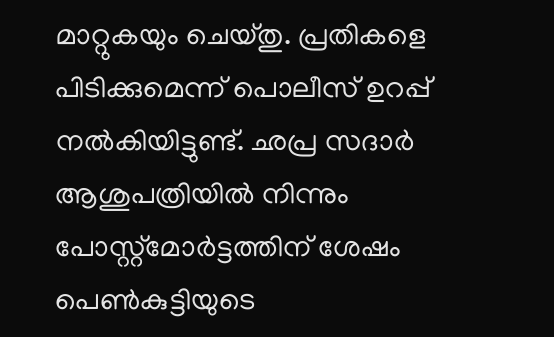മാറ്റുകയും ചെയ്തു. പ്രതികളെ പിടിക്കുമെന്ന് പൊലീസ് ഉറപ്പ് നല്‍കിയിട്ടുണ്ട്. ഛപ്ര സദാര്‍ ആശുപത്രിയില്‍ നിന്നും പോസ്റ്റ്‌മോര്‍ട്ടത്തിന് ശേഷം പെണ്‍കുട്ടിയുടെ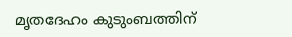മൃതദേഹം കുടുംബത്തിന്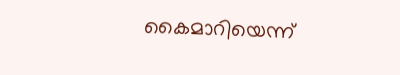കൈമാറിയെന്ന്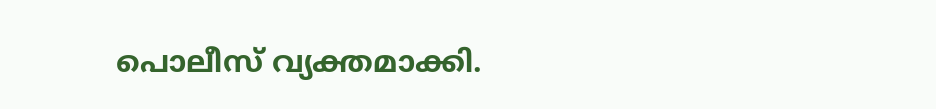പൊലീസ് വ്യക്തമാക്കി.